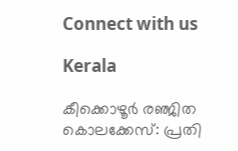Connect with us

Kerala

കീക്കൊഴൂര്‍ രഞ്ജിത കൊലക്കേസ്: പ്രതി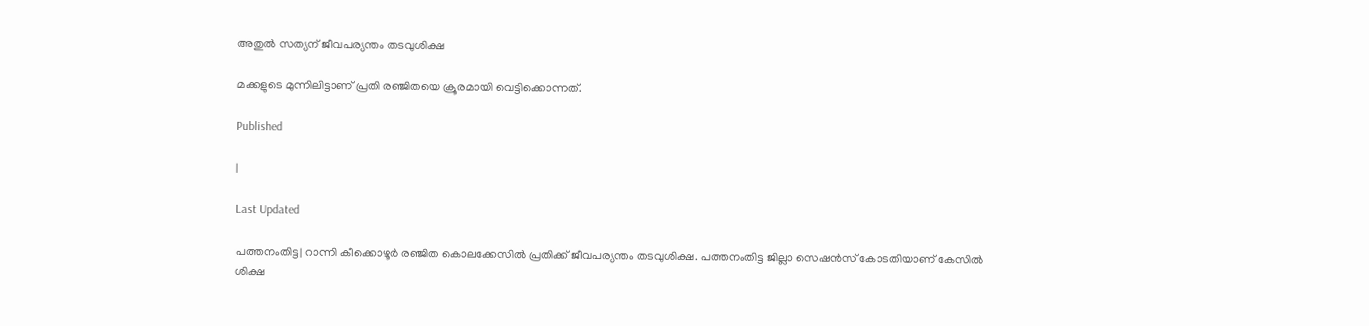അതുല്‍ സത്യന് ജീവപര്യന്തം തടവുശിക്ഷ

മക്കളുടെ മുന്നിലിട്ടാണ് പ്രതി രഞ്ജിതയെ ക്രൂരമായി വെട്ടിക്കൊന്നത്.

Published

|

Last Updated

പത്തനംതിട്ട| റാന്നി കീക്കൊഴൂര്‍ രഞ്ജിത കൊലക്കേസില്‍ പ്രതിക്ക് ജീവപര്യന്തം തടവുശിക്ഷ. പത്തനംതിട്ട ജില്ലാ സെഷന്‍സ് കോടതിയാണ് കേസില്‍ ശിക്ഷ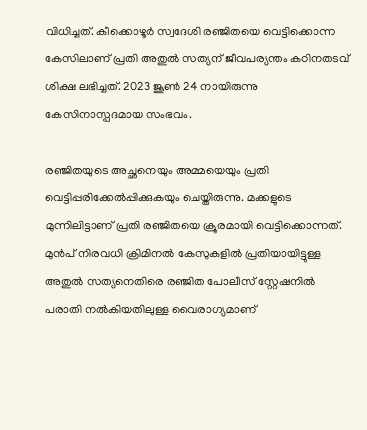വിധിച്ചത്. കീക്കൊഴൂര്‍ സ്വദേശി രഞ്ജിതയെ വെട്ടിക്കൊന്ന കേസിലാണ് പ്രതി അതുല്‍ സത്യന് ജീവപര്യന്തം കഠിനതടവ് ശിക്ഷ ലഭിച്ചത്. 2023 ജൂണ്‍ 24 നായിരുന്നു കേസിനാസ്പദമായ സംഭവം.

രഞ്ജിതയുടെ അച്ഛനെയും അമ്മയെയും പ്രതി വെട്ടിപ്പരിക്കേല്‍പ്പിക്കുകയും ചെയ്തിരുന്നു. മക്കളുടെ മുന്നിലിട്ടാണ് പ്രതി രഞ്ജിതയെ ക്രൂരമായി വെട്ടിക്കൊന്നത്. മുന്‍പ് നിരവധി ക്രിമിനല്‍ കേസുകളില്‍ പ്രതിയായിട്ടുള്ള അതുല്‍ സത്യനെതിരെ രഞ്ജിത പോലീസ് സ്റ്റേഷനില്‍ പരാതി നല്‍കിയതിലുള്ള വൈരാഗ്യമാണ്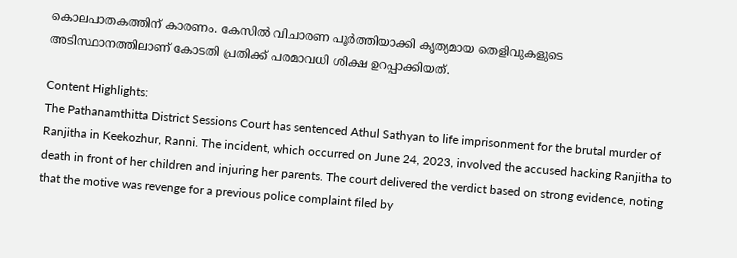കൊലപാതകത്തിന് കാരണം. കേസില്‍ വിചാരണ പൂര്‍ത്തിയാക്കി കൃത്യമായ തെളിവുകളുടെ അടിസ്ഥാനത്തിലാണ് കോടതി പ്രതിക്ക് പരമാവധി ശിക്ഷ ഉറപ്പാക്കിയത്.

Content Highlights:
The Pathanamthitta District Sessions Court has sentenced Athul Sathyan to life imprisonment for the brutal murder of Ranjitha in Keekozhur, Ranni. The incident, which occurred on June 24, 2023, involved the accused hacking Ranjitha to death in front of her children and injuring her parents. The court delivered the verdict based on strong evidence, noting that the motive was revenge for a previous police complaint filed by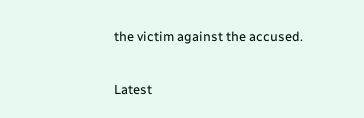the victim against the accused.

Latest